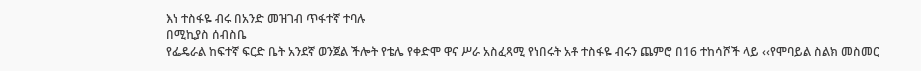እነ ተስፋዬ ብሩ በአንድ መዝገብ ጥፋተኛ ተባሉ
በሚኪያስ ሰብስቤ
የፌዴራል ከፍተኛ ፍርድ ቤት አንደኛ ወንጀል ችሎት የቴሌ የቀድሞ ዋና ሥራ አስፈጻሚ የነበሩት አቶ ተስፋዬ ብሩን ጨምሮ በ16 ተከሳሾች ላይ ‹‹የሞባይል ስልክ መስመር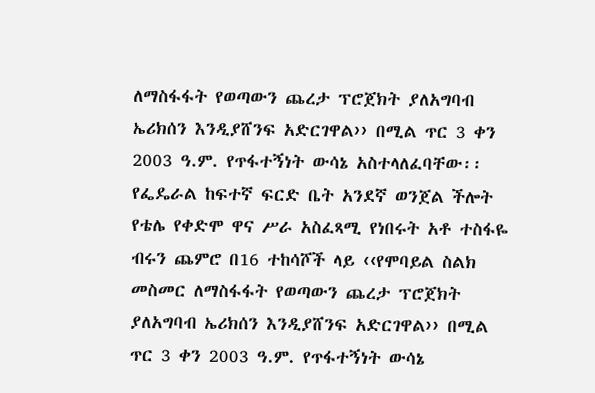ለማስፋፋት የወጣውን ጨረታ ፕሮጀክት ያለአግባብ ኤሪክሰን እንዲያሸንፍ አድርገዋል›› በሚል ጥር 3 ቀን 2003 ዓ.ም. የጥፋተኝነት ውሳኔ አስተላለፈባቸው፡፡
የፌዴራል ከፍተኛ ፍርድ ቤት አንደኛ ወንጀል ችሎት የቴሌ የቀድሞ ዋና ሥራ አስፈጻሚ የነበሩት አቶ ተስፋዬ ብሩን ጨምሮ በ16 ተከሳሾች ላይ ‹‹የሞባይል ስልክ መስመር ለማስፋፋት የወጣውን ጨረታ ፕሮጀክት ያለአግባብ ኤሪክሰን እንዲያሸንፍ አድርገዋል›› በሚል ጥር 3 ቀን 2003 ዓ.ም. የጥፋተኝነት ውሳኔ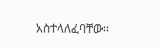አስተላለፈባቸው፡፡